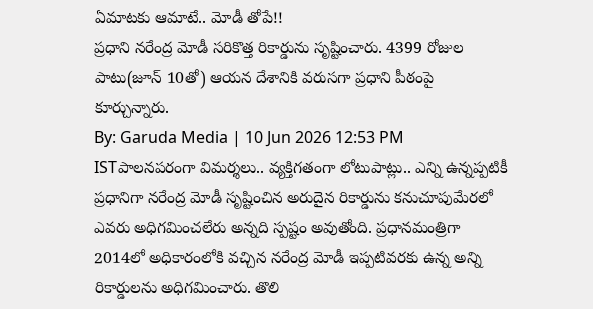ఏమాటకు ఆమాటే.. మోడీ తోపే!!
ప్రధాని నరేంద్ర మోడీ సరికొత్త రికార్డును సృష్టించారు. 4399 రోజుల పాటు(జూన్ 10తో) ఆయన దేశానికి వరుసగా ప్రధాని పీఠంపై కూర్చున్నారు.
By: Garuda Media | 10 Jun 2026 12:53 PM ISTపాలనపరంగా విమర్శలు.. వ్యక్తిగతంగా లోటుపాట్లు.. ఎన్ని ఉన్నప్పటికీ ప్రధానిగా నరేంద్ర మోడీ సృష్టించిన అరుదైన రికార్డును కనుచూపుమేరలో ఎవరు అధిగమించలేరు అన్నది స్పష్టం అవుతోంది. ప్రధానమంత్రిగా 2014లో అధికారంలోకి వచ్చిన నరేంద్ర మోడీ ఇప్పటివరకు ఉన్న అన్ని రికార్డులను అధిగమించారు. తొలి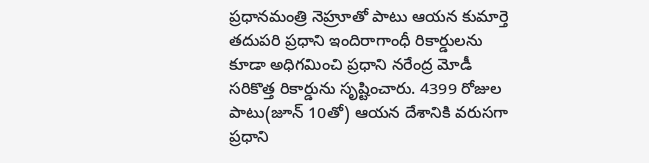ప్రధానమంత్రి నెహ్రూతో పాటు ఆయన కుమార్తె తదుపరి ప్రధాని ఇందిరాగాంధీ రికార్డులను కూడా అధిగమించి ప్రధాని నరేంద్ర మోడీ సరికొత్త రికార్డును సృష్టించారు. 4399 రోజుల పాటు(జూన్ 10తో) ఆయన దేశానికి వరుసగా ప్రధాని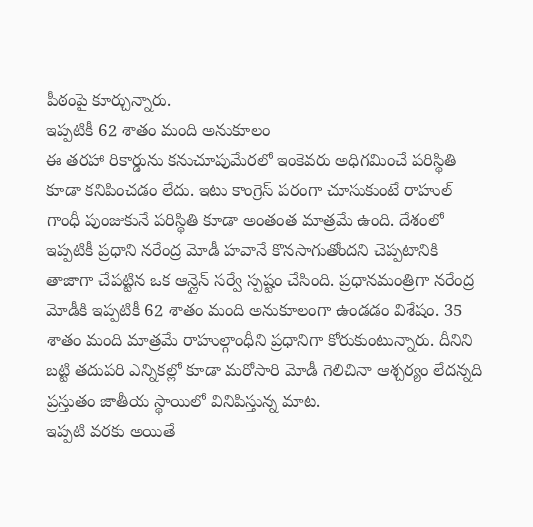పీఠంపై కూర్చున్నారు.
ఇప్పటికీ 62 శాతం మంది అనుకూలం
ఈ తరహా రికార్డును కనుచూపుమేరలో ఇంకెవరు అధిగమించే పరిస్థితి కూడా కనిపించడం లేదు. ఇటు కాంగ్రెస్ పరంగా చూసుకుంటే రాహుల్ గాంధీ పుంజుకునే పరిస్థితి కూడా అంతంత మాత్రమే ఉంది. దేశంలో ఇప్పటికీ ప్రధాని నరేంద్ర మోడీ హవానే కొనసాగుతోందని చెప్పటానికి తాజాగా చేపట్టిన ఒక ఆన్లైన్ సర్వే స్పష్టం చేసింది. ప్రధానమంత్రిగా నరేంద్ర మోడీకి ఇప్పటికీ 62 శాతం మంది అనుకూలంగా ఉండడం విశేషం. 35 శాతం మంది మాత్రమే రాహుల్గాంధీని ప్రధానిగా కోరుకుంటున్నారు. దీనిని బట్టి తదుపరి ఎన్నికల్లో కూడా మరోసారి మోడీ గెలిచినా ఆశ్చర్యం లేదన్నది ప్రస్తుతం జాతీయ స్థాయిలో వినిపిస్తున్న మాట.
ఇప్పటి వరకు అయితే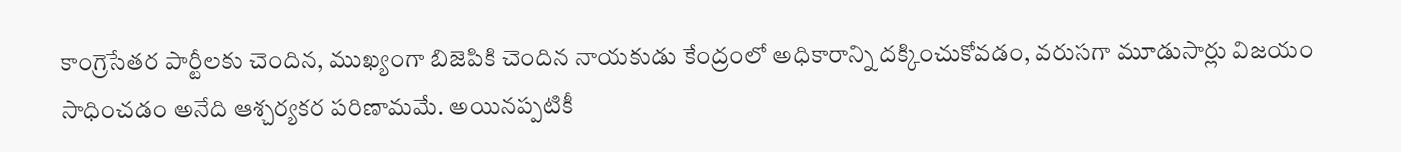కాంగ్రెసేతర పార్టీలకు చెందిన, ముఖ్యంగా బిజెపికి చెందిన నాయకుడు కేంద్రంలో అధికారాన్ని దక్కించుకోవడం, వరుసగా మూడుసార్లు విజయం సాధించడం అనేది ఆశ్చర్యకర పరిణామమే. అయినప్పటికీ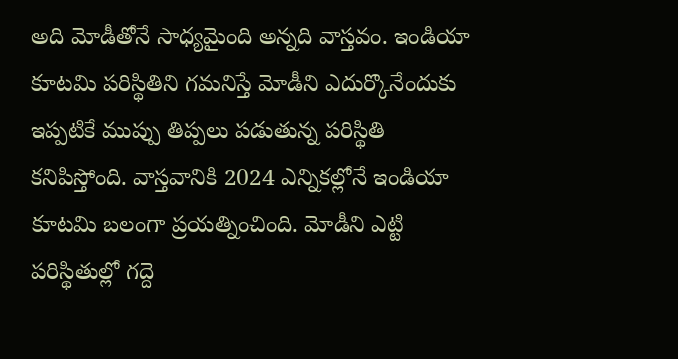అది మోడీతోనే సాధ్యమైంది అన్నది వాస్తవం. ఇండియా కూటమి పరిస్థితిని గమనిస్తే మోడీని ఎదుర్కొనేందుకు ఇప్పటికే ముప్పు తిప్పలు పడుతున్న పరిస్థితి కనిపిస్తోంది. వాస్తవానికి 2024 ఎన్నికల్లోనే ఇండియా కూటమి బలంగా ప్రయత్నించింది. మోడీని ఎట్టి పరిస్థితుల్లో గద్దె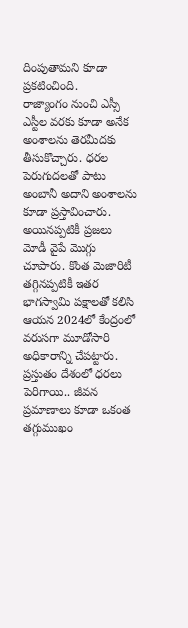దింపుతామని కూడా ప్రకటించింది.
రాజ్యాంగం నుంచి ఎస్సీ ఎస్టీల వరకు కూడా అనేక అంశాలను తెరమీదకు తీసుకొచ్చారు. ధరల పెరుగుదలతో పాటు అంబానీ అదాని అంశాలను కూడా ప్రస్తావించారు. అయినప్పటికీ ప్రజలు మోడీ వైపే మొగ్గు చూపారు. కొంత మెజారిటీ తగ్గినప్పటికీ ఇతర భాగస్వామి పక్షాలతో కలిసి ఆయన 2024లో కేంద్రంలో వరుసగా మూడోసారి అధికారాన్ని చేపట్టారు. ప్రస్తుతం దేశంలో ధరలు పెరిగాయి.. జీవన ప్రమాణాలు కూడా ఒకంత తగ్గుముఖం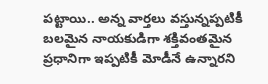పట్టాయి.. అన్న వార్తలు వస్తున్నప్పటికీ బలమైన నాయకుడిగా శక్తివంతమైన ప్రధానిగా ఇప్పటికీ మోడీనే ఉన్నారని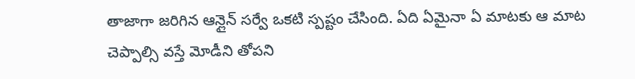తాజాగా జరిగిన ఆన్లైన్ సర్వే ఒకటి స్పష్టం చేసింది. ఏది ఏమైనా ఏ మాటకు ఆ మాట చెప్పాల్సి వస్తే మోడీని తోపని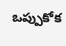ఒప్పుకోక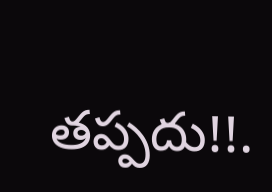తప్పదు!!.